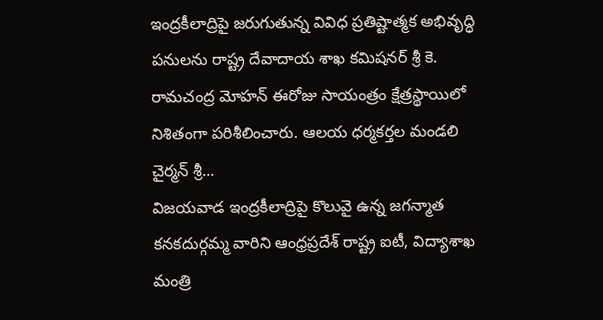ఇంద్రకీలాద్రిపై జరుగుతున్న వివిధ ప్రతిష్టాత్మక అభివృద్ధి పనులను రాష్ట్ర దేవాదాయ శాఖ కమిషనర్ శ్రీ కె. రామచంద్ర మోహన్ ఈరోజు సాయంత్రం క్షేత్రస్థాయిలో నిశితంగా పరిశీలించారు. ఆలయ ధర్మకర్తల మండలి చైర్మన్ శ్రీ...
విజయవాడ ఇంద్రకీలాద్రిపై కొలువై ఉన్న జగన్మాత కనకదుర్గమ్మ వారిని ఆంధ్రప్రదేశ్ రాష్ట్ర ఐటీ, విద్యాశాఖ మంత్రి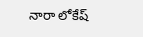నారా లోకేష్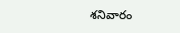శనివారం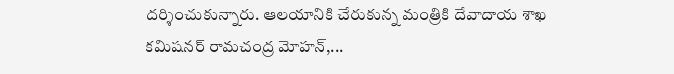దర్శించుకున్నారు. ఆలయానికి చేరుకున్న మంత్రికి దేవాదాయ శాఖ కమిషనర్ రామచంద్ర మోహన్,...